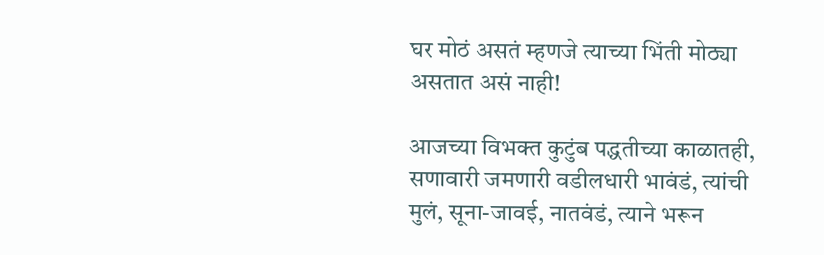घर मोठं असतं म्हणजे त्याच्या भिंती मोठ्या असतात असं नाही!

आजच्या विभक्त कुटुंब पद्धतीच्या काळातही, सणावारी जमणारी वडीलधारी भावंडं, त्यांची मुलं, सूना-जावई, नातवंडं, त्याने भरून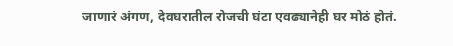जाणारं अंगण, देवघरातील रोजची घंटा एवढ्यानेही घर मोठं होतं.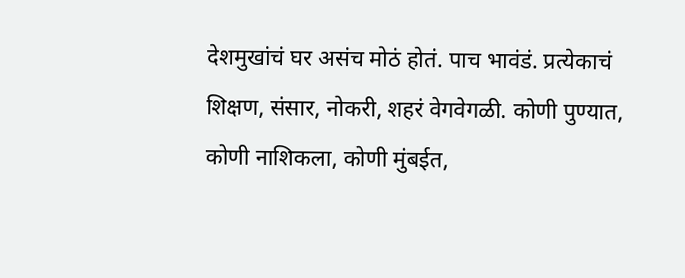देशमुखांचं घर असंच मोठं होतं. पाच भावंडं. प्रत्येकाचं शिक्षण, संसार, नोकरी, शहरं वेगवेगळी. कोणी पुण्यात, कोणी नाशिकला, कोणी मुंबईत,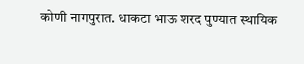कोणी नागपुरात. धाकटा भाऊ शरद पुण्यात स्थायिक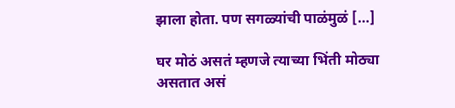झाला होता. पण सगळ्यांची पाळंमुळं […]

घर मोठं असतं म्हणजे त्याच्या भिंती मोठ्या असतात असं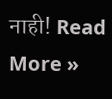नाही! Read More »